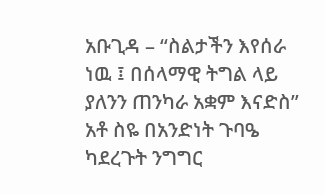አቡጊዳ – “ስልታችን እየሰራ ነዉ ፤ በሰላማዊ ትግል ላይ ያለንን ጠንካራ አቋም እናድስ” አቶ ስዬ በአንድነት ጉባዔ ካደረጉት ንግግር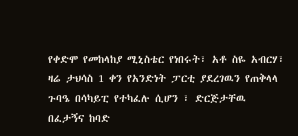የቀድሞ የመከላከያ ሚኒስቴር የነበሩት፣ አቶ ስዬ አብርሃ፣ ዛሬ ታህሳስ 1 ቀን የአንድነት ፓርቲ ያደረገዉን የጠቅላላ ጉባዔ በሳካይፒ የተካፈሉ ሲሆን ፣ ድርጅታቸዉ በፈታኝና ከባድ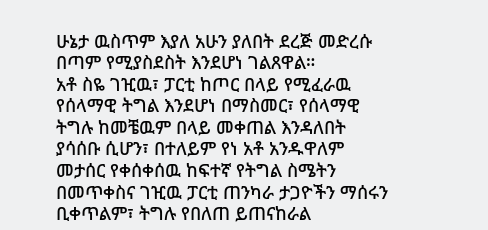ሁኔታ ዉስጥም እያለ አሁን ያለበት ደረጅ መድረሱ በጣም የሚያስደስት እንደሆነ ገልጸዋል።
አቶ ስዬ ገዢዉ፣ ፓርቲ ከጦር በላይ የሚፈራዉ የሰላማዊ ትግል እንደሆነ በማስመር፣ የሰላማዊ ትግሉ ከመቼዉም በላይ መቀጠል እንዳለበት ያሳሰቡ ሲሆን፣ በተለይም የነ አቶ አንዱዋለም መታሰር የቀሰቀሰዉ ከፍተኛ የትግል ስሜትን በመጥቀስና ገዢዉ ፓርቲ ጠንካራ ታጋዮችን ማሰሩን ቢቀጥልም፣ ትግሉ የበለጠ ይጠናከራል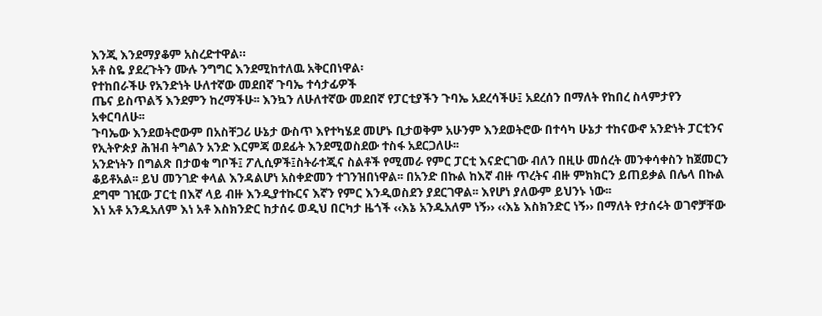እንጂ እንደማያቆም አስረድተዋል።
አቶ ስዬ ያደረጉትን ሙሉ ንግግር እንደሚከተለዉ አቅርበነዋል፡
የተከበራችሁ የአንድነት ሁለተኛው መደበኛ ጉባኤ ተሳታፊዎች
ጤና ይስጥልኝ እንደምን ከረማችሁ፡፡ እንኳን ለሁለተኛው መደበኛ የፓርቲያችን ጉባኤ አደረሳችሁ፤ አደረሰን በማለት የከበረ ስላምታየን አቀርባለሁ፡፡
ጉባኤው እንደወትሮውም በአስቸጋሪ ሁኔታ ውስጥ እየተካሄደ መሆኑ ቢታወቅም አሁንም እንደወትሮው በተሳካ ሁኔታ ተከናውኖ አንድነት ፓርቲንና የኢትዮጵያ ሕዝብ ትግልን አንድ እርምጃ ወደፊት እንደሚወስደው ተስፋ አደርጋለሁ፡፡
አንድነትን በግልጽ በታወቁ ግቦች፤ ፖሊሲዎች፤ስትራተጂና ስልቶች የሚመራ የምር ፓርቲ እናድርገው ብለን በዚሁ መሰረት መንቀሳቀስን ከጀመርን ቆይቶአል፡፡ ይህ መንገድ ቀላል እንዳልሆነ አስቀድመን ተገንዝበነዋል፡፡ በአንድ በኩል ከእኛ ብዙ ጥረትና ብዙ ምክክርን ይጠይቃል በሌላ በኩል ደግሞ ገዢው ፓርቲ በእኛ ላይ ብዙ እንዲያተኩርና እኛን የምር እንዲወስደን ያደርገዋል፡፡ እየሆነ ያለውም ይህንኑ ነው፡፡
እነ አቶ አንዱአለም እነ አቶ እስክንድር ከታሰሩ ወዲህ በርካታ ዜጎች ‹‹እኔ አንዱአለም ነኝ›› ‹‹እኔ እስክንድር ነኝ›› በማለት የታሰሩት ወገኖቻቸው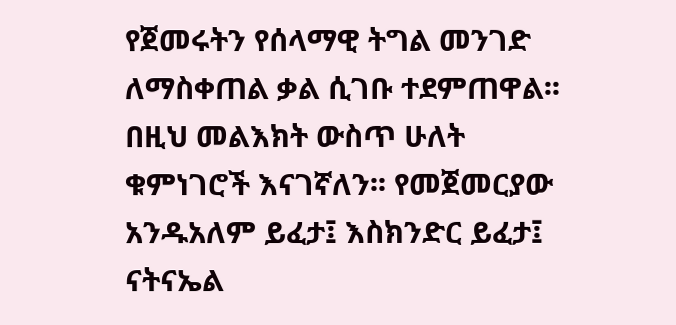የጀመሩትን የሰላማዊ ትግል መንገድ ለማስቀጠል ቃል ሲገቡ ተደምጠዋል፡፡ በዚህ መልእክት ውስጥ ሁለት ቁምነገሮች እናገኛለን፡፡ የመጀመርያው አንዱአለም ይፈታ፤ እስክንድር ይፈታ፤ ናትናኤል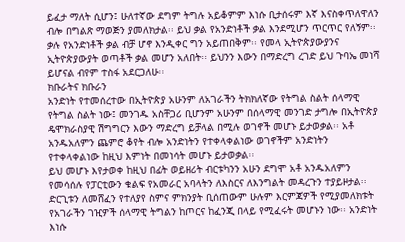ይፈታ ማለት ሲሆን፤ ሁለተኛው ደግም ትግሉ አይቆምም እነሱ ቢታሰሩም እኛ እናስቀጥለዋለን ብሎ በግልጽ ማወጅን ያመለክታል፡፡ ይህ ቃል የአንድነቶች ቃል እንደሚሆን ጥርጥር የለኝም፡፡ ቃሉ የአንድነቶች ቃል ብቻ ሆኖ እንዲቀር ግን አይጠበቅም፡፡ የመላ ኢትዮጵያውያንና ኢትዮጵያውያት ወጣቶች ቃል መሆን አለበት፡፡ ይህንን እውን በማድረግ ረገድ ይህ ጉባኤ መነሻ ይሆናል ብየም ተስፋ አደርጋለሁ፡፡
ክቡራትና ክቡራን
አንድነት የተመሰረተው በኢትዮጵያ አሁንም ለአገራችን ትክክለኛው የትግል ስልት ሰላማዊ የትግል ስልት ነው፤ መንገዱ አስቸጋሪ ቢሆንም አሁንም በሰላማዊ መንገድ ታግሎ በኢትዮጵያ ዴሞክራስያዊ ሽግግርን እውን ማድረግ ይቻላል በሚሉ ወገኖች መሆኑ ይታወቃል፡፡ አቶ አንዱአለምን ጨምሮ ቆየት ብሎ አንድነትን የተቀላቀልነው ወገኖችም አንድነትን የተቀላቀልነው ከዚህ እምነት በመነሳት መሆኑ ይታወቃል፡፡
ይህ መሆኑ እየታወቀ ከዚህ በፊት ወይዘሪት ብርቱካንን አሁን ደግሞ አቶ አንዱአለምን የመሳሰሉ የፓርቲውን ቁልፍ የአመራር አባላትን ለእስርና ለእንግልት መዳረጉን ተያይዞታል፡፡ ድርጊቱን ለመሸፈን የተለያየ ስምና ምክንያት ቢሰጠውም ሁሉም እርምጃዎች የሚያመለክቱት የአገራችን ገዢዎች ሰላማዊ ትግልን ከጦርና ከፈንጂ በላይ የሚፈሩት መሆኑን ነው፡፡ አንድነት እነሱ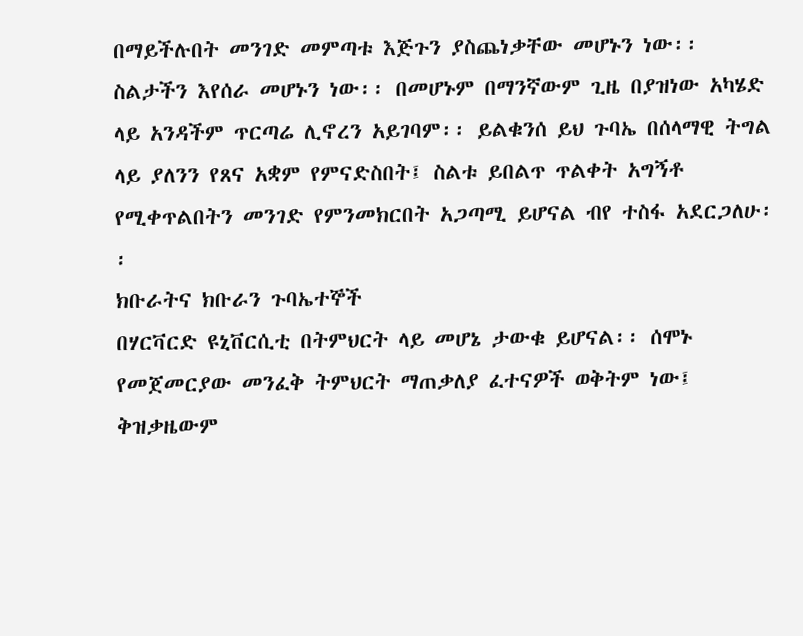በማይችሉበት መንገድ መምጣቱ እጅጉን ያስጨነቃቸው መሆኑን ነው፡፡ ስልታችን እየሰራ መሆኑን ነው፡፡ በመሆኑም በማንኛውም ጊዜ በያዝነው አካሄድ ላይ አንዳችም ጥርጣሬ ሊኖረን አይገባም፡፡ ይልቁንሰ ይህ ጉባኤ በሰላማዊ ትግል ላይ ያለንን የጸና አቋም የምናድስበት፤ ስልቱ ይበልጥ ጥልቀት አግኝቶ የሚቀጥልበትን መንገድ የምንመክርበት አጋጣሚ ይሆናል ብየ ተስፋ አደርጋለሁ፡፡
ክቡራትና ክቡራን ጉባኤተኞች
በሃርቫርድ ዩኒቨርሲቲ በትምህርት ላይ መሆኔ ታውቁ ይሆናል፡፡ ሰሞኑ የመጀመርያው መንፈቅ ትምህርት ማጠቃለያ ፈተናዎች ወቅትም ነው፤ ቅዝቃዜውም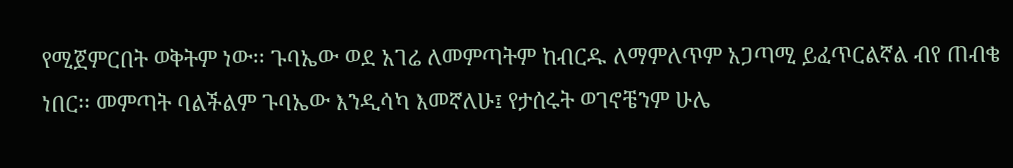የሚጀምርበት ወቅትም ነው፡፡ ጉባኤው ወደ አገሬ ለመምጣትም ከብርዱ ለማምለጥም አጋጣሚ ይፈጥርልኛል ብየ ጠብቄ ነበር፡፡ መምጣት ባልችልም ጉባኤው እንዲሳካ እመኛለሁ፤ የታሰሩት ወገኖቼንም ሁሌ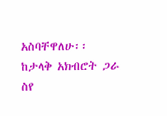አስባቸዋለሁ፡፡
ከታላቅ አክብሮት ጋራ
ስየ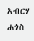አብርሃ ሐጎስ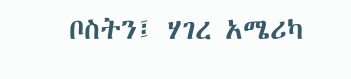ቦስትን፤ ሃገረ አሜሪካ